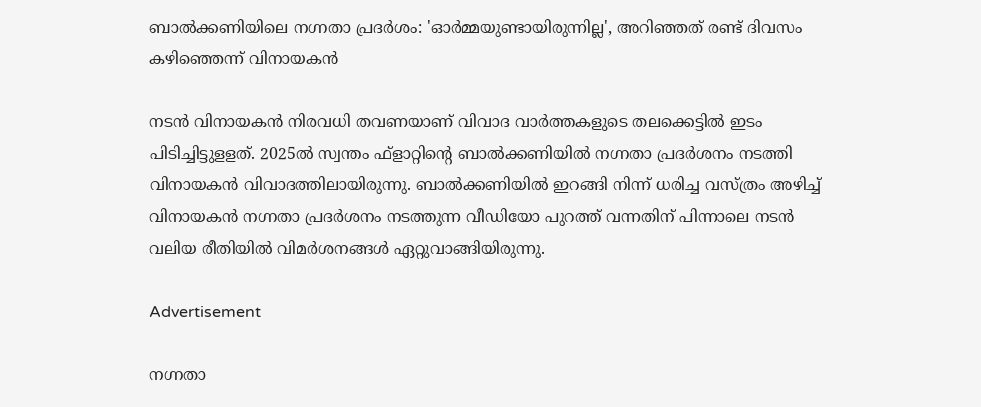ബാൽക്കണിയിലെ നഗ്നതാ പ്രദർശം: 'ഓർമ്മയുണ്ടായിരുന്നില്ല', അറിഞ്ഞത് രണ്ട് ദിവസം കഴിഞ്ഞെന്ന് വിനായകൻ

നടന്‍ വിനായകന്‍ നിരവധി തവണയാണ് വിവാദ വാര്‍ത്തകളുടെ തലക്കെട്ടില്‍ ഇടം പിടിച്ചിട്ടുളളത്. 2025ല്‍ സ്വന്തം ഫ്‌ളാറ്റിന്റെ ബാല്‍ക്കണിയില്‍ നഗ്നതാ പ്രദര്‍ശനം നടത്തി വിനായകന്‍ വിവാദത്തിലായിരുന്നു. ബാല്‍ക്കണിയില്‍ ഇറങ്ങി നിന്ന് ധരിച്ച വസ്ത്രം അഴിച്ച് വിനായകന്‍ നഗ്നതാ പ്രദര്‍ശനം നടത്തുന്ന വീഡിയോ പുറത്ത് വന്നതിന് പിന്നാലെ നടന്‍ വലിയ രീതിയില്‍ വിമര്‍ശനങ്ങള്‍ ഏറ്റുവാങ്ങിയിരുന്നു.

Advertisement

നഗ്നതാ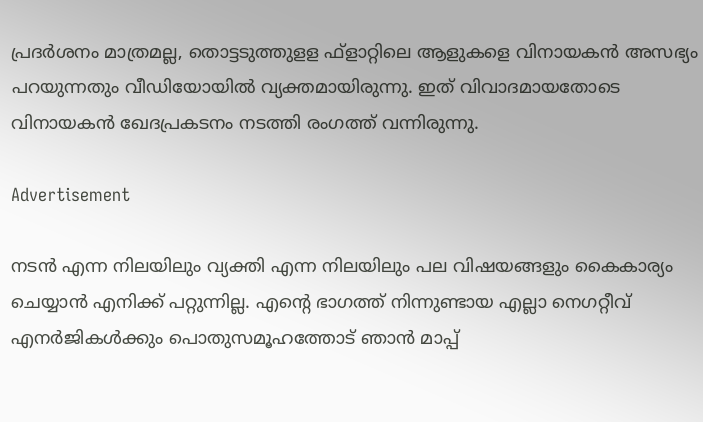പ്രദര്‍ശനം മാത്രമല്ല, തൊട്ടടുത്തുളള ഫ്‌ളാറ്റിലെ ആളുകളെ വിനായകന്‍ അസഭ്യം പറയുന്നതും വീഡിയോയില്‍ വ്യക്തമായിരുന്നു. ഇത് വിവാദമായതോടെ വിനായകന്‍ ഖേദപ്രകടനം നടത്തി രംഗത്ത് വന്നിരുന്നു.

Advertisement

നടന്‍ എന്ന നിലയിലും വ്യക്തി എന്ന നിലയിലും പല വിഷയങ്ങളും കൈകാര്യം ചെയ്യാന്‍ എനിക്ക് പറ്റുന്നില്ല. എന്റെ ഭാഗത്ത് നിന്നുണ്ടായ എല്ലാ നെഗറ്റീവ് എനര്‍ജികള്‍ക്കും പൊതുസമൂഹത്തോട് ഞാന്‍ മാപ്പ്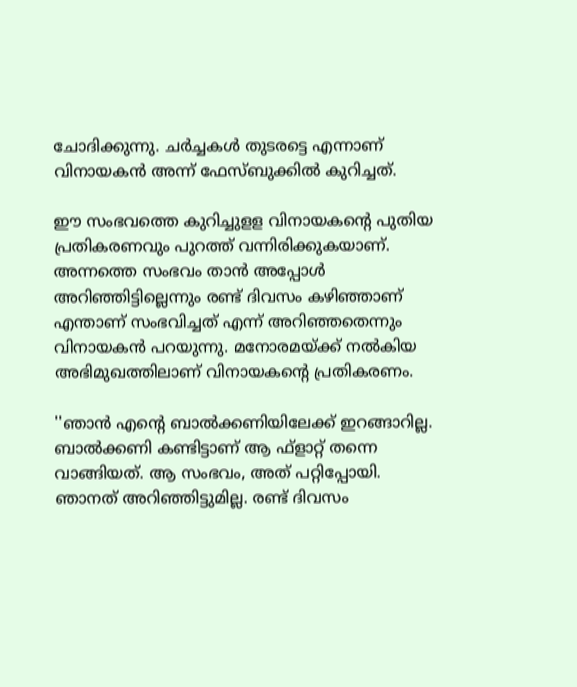ചോദിക്കുന്നു. ചര്‍ച്ചകള്‍ തുടരട്ടെ എന്നാണ് വിനായകന്‍ അന്ന് ഫേസ്ബുക്കില്‍ കുറിച്ചത്.

ഈ സംഭവത്തെ കുറിച്ചുളള വിനായകന്റെ പുതിയ പ്രതികരണവും പുറത്ത് വന്നിരിക്കുകയാണ്. അന്നത്തെ സംഭവം താന്‍ അപ്പോള്‍ അറിഞ്ഞിട്ടില്ലെന്നും രണ്ട് ദിവസം കഴിഞ്ഞാണ് എന്താണ് സംഭവിച്ചത് എന്ന് അറിഞ്ഞതെന്നും വിനായകന്‍ പറയുന്നു. മനോരമയ്ക്ക് നല്‍കിയ അഭിമുഖത്തിലാണ് വിനായകന്റെ പ്രതികരണം.

''ഞാന്‍ എന്റെ ബാല്‍ക്കണിയിലേക്ക് ഇറങ്ങാറില്ല. ബാല്‍ക്കണി കണ്ടിട്ടാണ് ആ ഫ്‌ളാറ്റ് തന്നെ വാങ്ങിയത്. ആ സംഭവം, അത് പറ്റിപ്പോയി. ഞാനത് അറിഞ്ഞിട്ടുമില്ല. രണ്ട് ദിവസം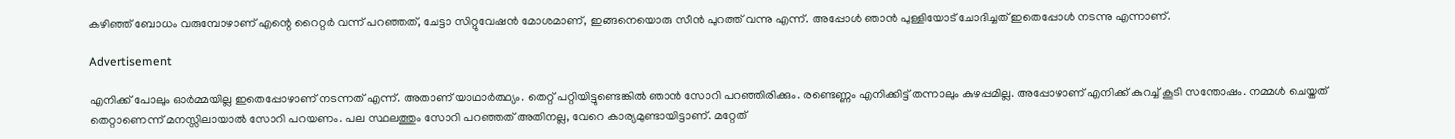കഴിഞ്ഞ് ബോധം വരുമ്പോഴാണ് എന്റെ റൈറ്റര്‍ വന്ന് പറഞ്ഞത്, ചേട്ടാ സിറ്റുവേഷന്‍ മോശമാണ്, ഇങ്ങനെയൊരു സീന്‍ പുറത്ത് വന്നു എന്ന്. അപ്പോള്‍ ഞാന്‍ പുള്ളിയോട് ചോദിച്ചത് ഇതെപ്പോള്‍ നടന്നു എന്നാണ്.

Advertisement

എനിക്ക് പോലും ഓര്‍മ്മയില്ല ഇതെപ്പോഴാണ് നടന്നത് എന്ന്. അതാണ് യാഥാര്‍ത്ഥ്യം. തെറ്റ് പറ്റിയിട്ടുണ്ടെങ്കില്‍ ഞാന്‍ സോറി പറഞ്ഞിരിക്കും. രണ്ടെണ്ണം എനിക്കിട്ട് തന്നാലും കുഴപ്പമില്ല. അപ്പോഴാണ് എനിക്ക് കുറച്ച് കൂടി സന്തോഷം. നമ്മള്‍ ചെയ്തത് തെറ്റാണെന്ന് മനസ്സിലായാല്‍ സോറി പറയണം. പല സ്ഥലത്തും സോറി പറഞ്ഞത് അതിനല്ല, വേറെ കാര്യമുണ്ടായിട്ടാണ്. മറ്റേത്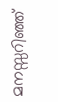മനസ്സറിഞ്ഞ്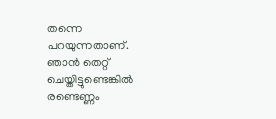തന്നെ പറയുന്നതാണ്. ഞാന്‍ തെറ്റ് ചെയ്തിട്ടുണ്ടെങ്കില്‍ രണ്ടെണ്ണം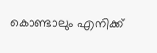കൊണ്ടാലും എനിക്ക്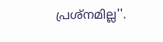പ്രശ്‌നമില്ല''.